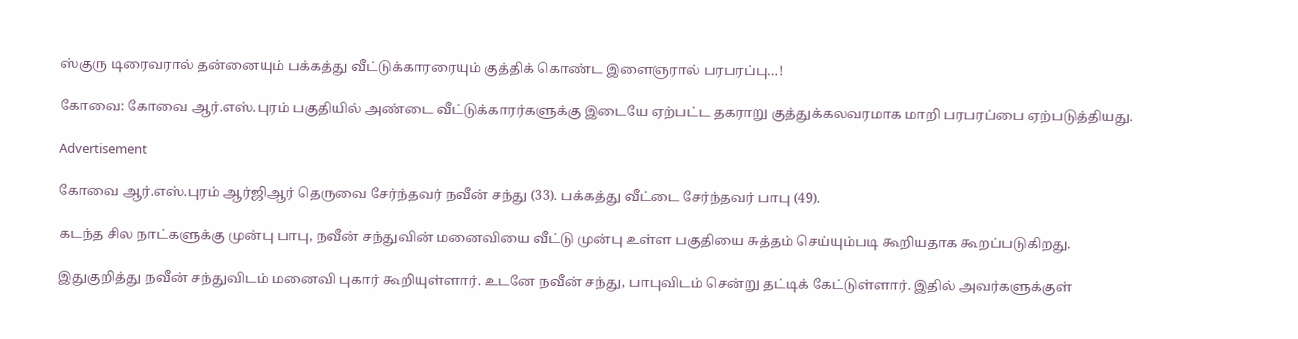ஸ்குரு டிரைவரால் தன்னையும் பக்கத்து வீட்டுக்காரரையும் குத்திக் கொண்ட இளைஞரால் பரபரப்பு…!

கோவை: கோவை ஆர்.எஸ்.புரம் பகுதியில் அண்டை வீட்டுக்காரர்களுக்கு இடையே ஏற்பட்ட தகராறு குத்துக்கலவரமாக மாறி பரபரப்பை ஏற்படுத்தியது.

Advertisement

கோவை ஆர்.எஸ்.புரம் ஆர்ஜிஆர் தெருவை சேர்ந்தவர் நவீன் சந்து (33). பக்கத்து வீட்டை சேர்ந்தவர் பாபு (49).

கடந்த சில நாட்களுக்கு முன்பு பாபு, நவீன் சந்துவின் மனைவியை வீட்டு முன்பு உள்ள பகுதியை சுத்தம் செய்யும்படி கூறியதாக கூறப்படுகிறது.

இதுகுறித்து நவீன் சந்துவிடம் மனைவி புகார் கூறியுள்ளார். உடனே நவீன் சந்து, பாபுவிடம் சென்று தட்டிக் கேட்டுள்ளார். இதில் அவர்களுக்குள்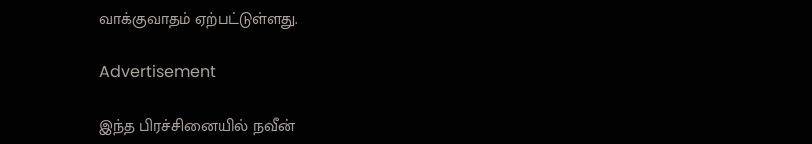வாக்குவாதம் ஏற்பட்டுள்ளது.

Advertisement

இந்த பிரச்சினையில் நவீன்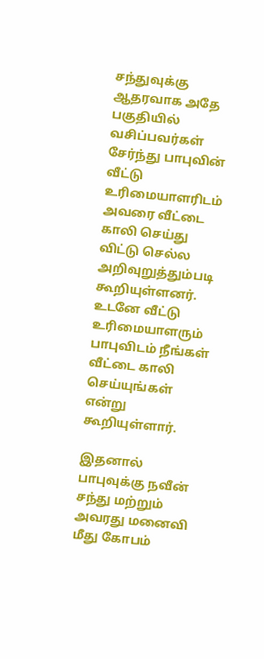சந்துவுக்கு ஆதரவாக அதே பகுதியில் வசிப்பவர்கள் சேர்ந்து பாபுவின் வீட்டு உரிமையாளரிடம் அவரை வீட்டை காலி செய்து விட்டு செல்ல அறிவுறுத்தும்படி கூறியுள்ளனர். உடனே வீட்டு உரிமையாளரும் பாபுவிடம் நீங்கள் வீட்டை காலி செய்யுங்கள் என்று கூறியுள்ளார்.

இதனால் பாபுவுக்கு நவீன் சந்து மற்றும் அவரது மனைவி மீது கோபம்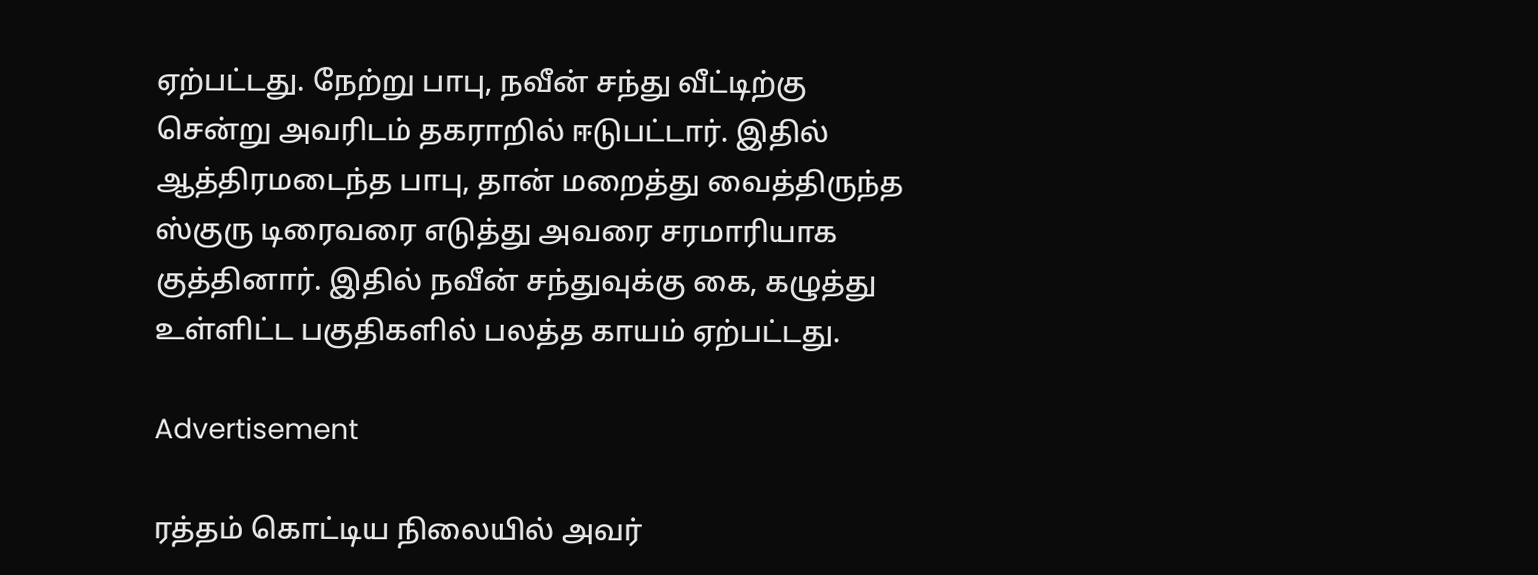ஏற்பட்டது. நேற்று பாபு, நவீன் சந்து வீட்டிற்கு சென்று அவரிடம் தகராறில் ஈடுபட்டார். இதில் ஆத்திரமடைந்த பாபு, தான் மறைத்து வைத்திருந்த ஸ்குரு டிரைவரை எடுத்து அவரை சரமாரியாக குத்தினார். இதில் நவீன் சந்துவுக்கு கை, கழுத்து உள்ளிட்ட பகுதிகளில் பலத்த காயம் ஏற்பட்டது.

Advertisement

ரத்தம் கொட்டிய நிலையில் அவர்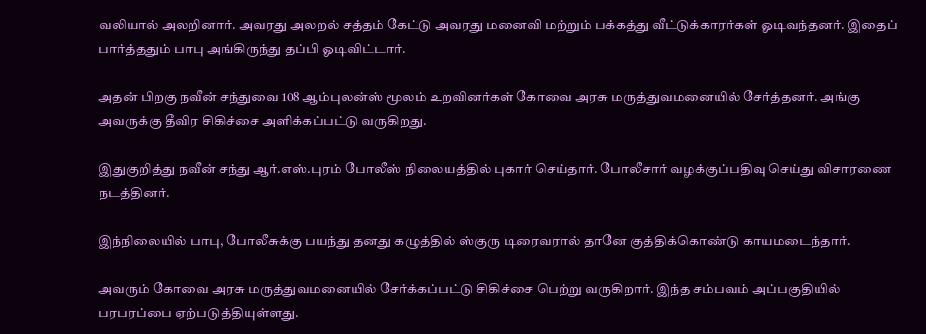வலியால் அலறினார். அவரது அலறல் சத்தம் கேட்டு அவரது மனைவி மற்றும் பக்கத்து வீட்டுக்காரர்கள் ஓடிவந்தனர். இதைப் பார்த்ததும் பாபு அங்கிருந்து தப்பி ஓடிவிட்டார்.

அதன் பிறகு நவீன் சந்துவை 108 ஆம்புலன்ஸ் மூலம் உறவினர்கள் கோவை அரசு மருத்துவமனையில் சேர்த்தனர். அங்கு அவருக்கு தீவிர சிகிச்சை அளிக்கப்பட்டு வருகிறது.

இதுகுறித்து நவீன் சந்து ஆர்.எஸ்.புரம் போலீஸ் நிலையத்தில் புகார் செய்தார். போலீசார் வழக்குப்பதிவு செய்து விசாரணை நடத்தினர்.

இந்நிலையில் பாபு, போலீசுக்கு பயந்து தனது கழுத்தில் ஸ்குரு டிரைவரால் தானே குத்திக்கொண்டு காயமடைந்தார்.

அவரும் கோவை அரசு மருத்துவமனையில் சேர்க்கப்பட்டு சிகிச்சை பெற்று வருகிறார். இந்த சம்பவம் அப்பகுதியில் பரபரப்பை ஏற்படுத்தியுள்ளது.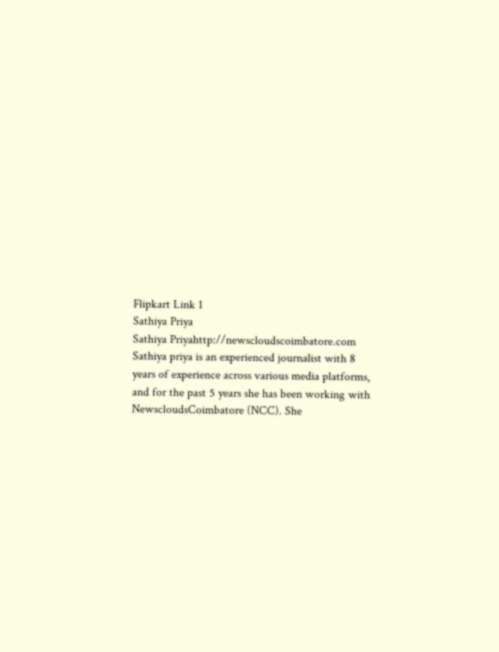Flipkart Link 1
Sathiya Priya
Sathiya Priyahttp://newscloudscoimbatore.com
Sathiya priya is an experienced journalist with 8 years of experience across various media platforms, and for the past 5 years she has been working with NewscloudsCoimbatore (NCC). She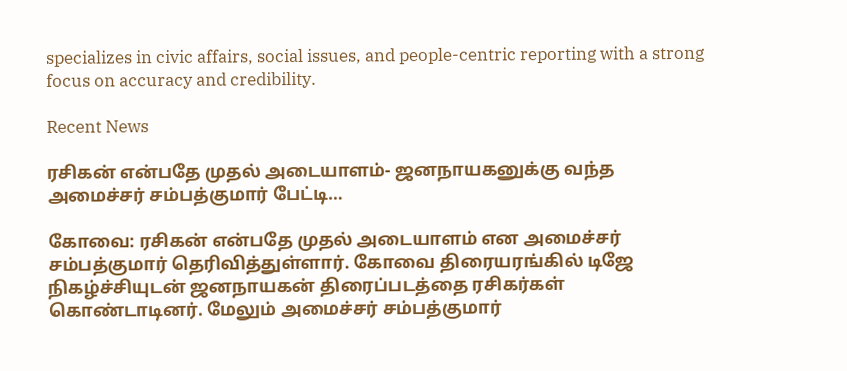specializes in civic affairs, social issues, and people-centric reporting with a strong focus on accuracy and credibility.

Recent News

ரசிகன் என்பதே முதல் அடையாளம்- ஜனநாயகனுக்கு வந்த அமைச்சர் சம்பத்குமார் பேட்டி…

கோவை: ரசிகன் என்பதே முதல் அடையாளம் என அமைச்சர் சம்பத்குமார் தெரிவித்துள்ளார். கோவை திரையரங்கில் டிஜே நிகழ்ச்சியுடன் ஜனநாயகன் திரைப்படத்தை ரசிகர்கள் கொண்டாடினர். மேலும் அமைச்சர் சம்பத்குமார்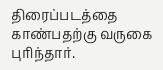திரைப்படத்தை காண்பதற்கு வருகை புரிந்தார்.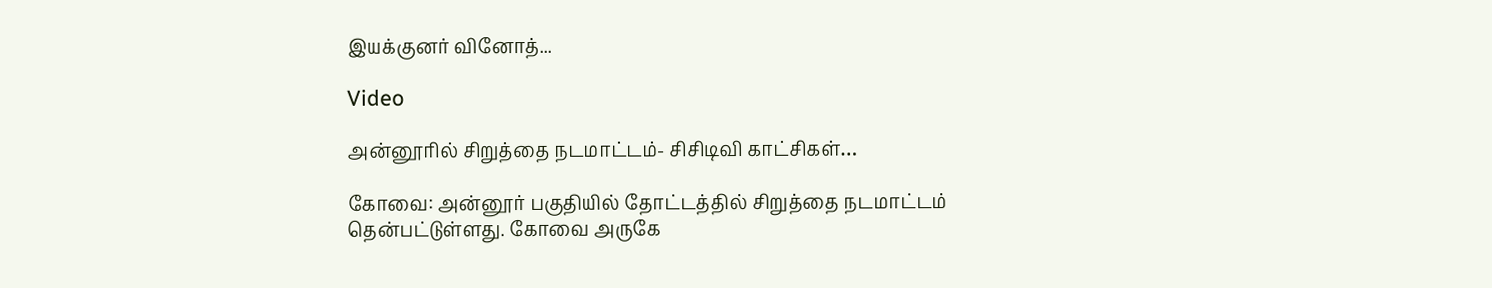இயக்குனர் வினோத்...

Video

அன்னூரில் சிறுத்தை நடமாட்டம்- சிசிடிவி காட்சிகள்…

கோவை: அன்னூர் பகுதியில் தோட்டத்தில் சிறுத்தை நடமாட்டம் தென்பட்டுள்ளது. கோவை அருகே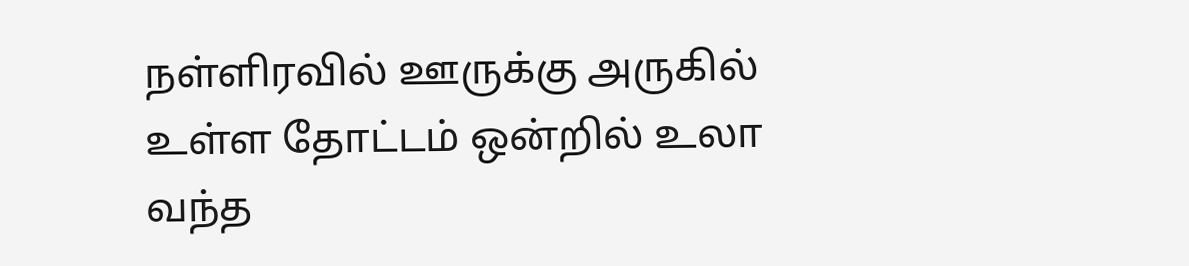நள்ளிரவில் ஊருக்கு அருகில் உள்ள தோட்டம் ஒன்றில் உலா வந்த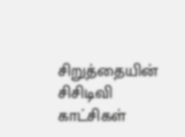சிறுத்தையின் சிசிடிவி காட்சிகள்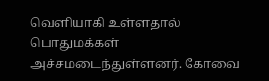வெளியாகி உள்ளதால் பொதுமக்கள் அச்சமடைந்துள்ளனர். கோவை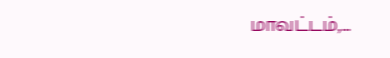மாவட்டம்,...